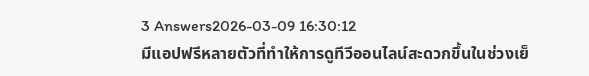3 Answers2026-03-09 16:30:12
มีแอปฟรีหลายตัวที่ทำให้การดูทีวีออนไลน์สะดวกขึ้นในช่วงเย็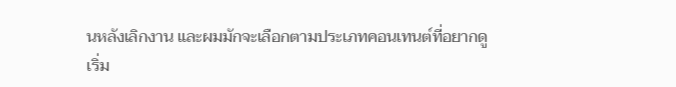นหลังเลิกงาน และผมมักจะเลือกตามประเภทคอนเทนต์ที่อยากดู
เริ่ม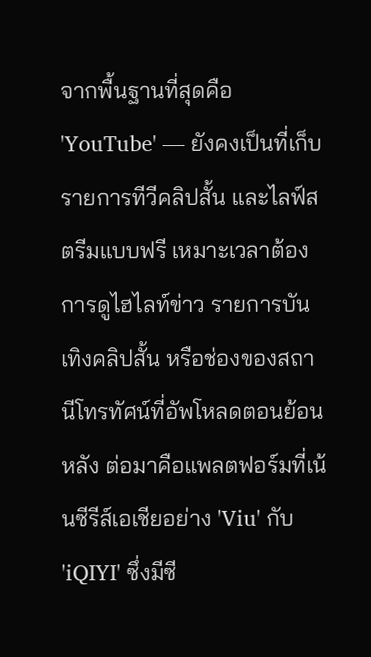จากพื้นฐานที่สุดคือ 'YouTube' — ยังคงเป็นที่เก็บรายการทีวีคลิปสั้น และไลฟ์สตรีมแบบฟรี เหมาะเวลาต้องการดูไฮไลท์ข่าว รายการบันเทิงคลิปสั้น หรือช่องของสถานีโทรทัศน์ที่อัพโหลดตอนย้อนหลัง ต่อมาคือแพลตฟอร์มที่เน้นซีรีส์เอเชียอย่าง 'Viu' กับ 'iQIYI' ซึ่งมีซี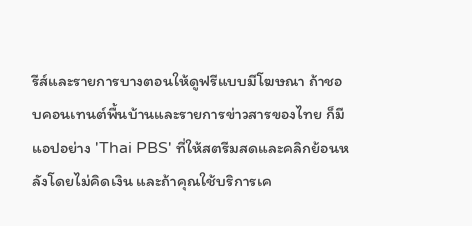รีส์และรายการบางตอนให้ดูฟรีแบบมีโฆษณา ถ้าชอบคอนเทนต์พื้นบ้านและรายการข่าวสารของไทย ก็มีแอปอย่าง 'Thai PBS' ที่ให้สตรีมสดและคลิกย้อนหลังโดยไม่คิดเงิน และถ้าคุณใช้บริการเค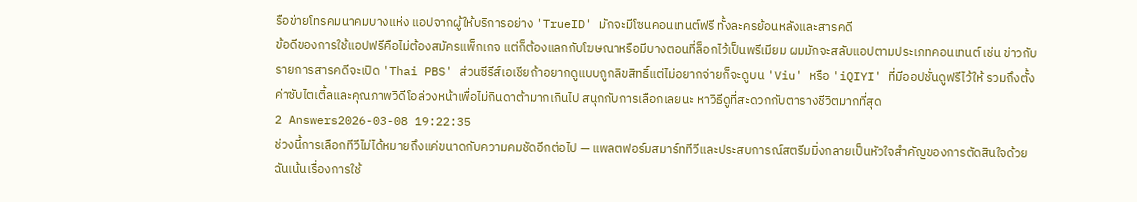รือข่ายโทรคมนาคมบางแห่ง แอปจากผู้ให้บริการอย่าง 'TrueID' มักจะมีโซนคอนเทนต์ฟรี ทั้งละครย้อนหลังและสารคดี
ข้อดีของการใช้แอปฟรีคือไม่ต้องสมัครแพ็กเกจ แต่ก็ต้องแลกกับโฆษณาหรือมีบางตอนที่ล็อกไว้เป็นพรีเมียม ผมมักจะสลับแอปตามประเภทคอนเทนต์ เช่น ข่าวกับรายการสารคดีจะเปิด 'Thai PBS' ส่วนซีรีส์เอเชียถ้าอยากดูแบบถูกลิขสิทธิ์แต่ไม่อยากจ่ายก็จะดูบน 'Viu' หรือ 'iQIYI' ที่มีออปชั่นดูฟรีไว้ให้ รวมถึงตั้งค่าซับไตเติ้ลและคุณภาพวิดีโอล่วงหน้าเพื่อไม่กินดาต้ามากเกินไป สนุกกับการเลือกเลยนะ หาวิธีดูที่สะดวกกับตารางชีวิตมากที่สุด
2 Answers2026-03-08 19:22:35
ช่วงนี้การเลือกทีวีไม่ได้หมายถึงแค่ขนาดกับความคมชัดอีกต่อไป — แพลตฟอร์มสมาร์ททีวีและประสบการณ์สตรีมมิ่งกลายเป็นหัวใจสำคัญของการตัดสินใจด้วย ฉันเน้นเรื่องการใช้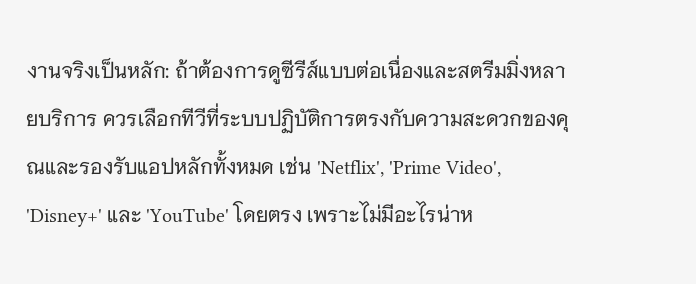งานจริงเป็นหลัก: ถ้าต้องการดูซีรีส์แบบต่อเนื่องและสตรีมมิ่งหลายบริการ ควรเลือกทีวีที่ระบบปฏิบัติการตรงกับความสะดวกของคุณและรองรับแอปหลักทั้งหมด เช่น 'Netflix', 'Prime Video', 'Disney+' และ 'YouTube' โดยตรง เพราะไม่มีอะไรน่าห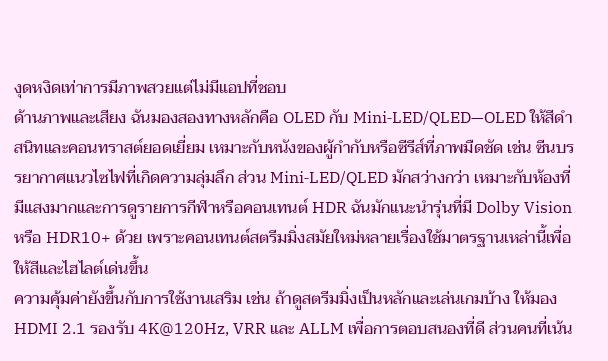งุดหงิดเท่าการมีภาพสวยแต่ไม่มีแอปที่ชอบ
ด้านภาพและเสียง ฉันมองสองทางหลักคือ OLED กับ Mini‑LED/QLED—OLED ให้สีดำสนิทและคอนทราสต์ยอดเยี่ยม เหมาะกับหนังของผู้กำกับหรือซีรีส์ที่ภาพมืดชัด เช่น ซีนบรรยากาศแนวไซไฟที่เกิดความลุ่มลึก ส่วน Mini‑LED/QLED มักสว่างกว่า เหมาะกับห้องที่มีแสงมากและการดูรายการกีฬาหรือคอนเทนต์ HDR ฉันมักแนะนำรุ่นที่มี Dolby Vision หรือ HDR10+ ด้วย เพราะคอนเทนต์สตรีมมิ่งสมัยใหม่หลายเรื่องใช้มาตรฐานเหล่านี้เพื่อให้สีและไฮไลต์เด่นขึ้น
ความคุ้มค่ายังขึ้นกับการใช้งานเสริม เช่น ถ้าดูสตรีมมิ่งเป็นหลักและเล่นเกมบ้าง ให้มอง HDMI 2.1 รองรับ 4K@120Hz, VRR และ ALLM เพื่อการตอบสนองที่ดี ส่วนคนที่เน้น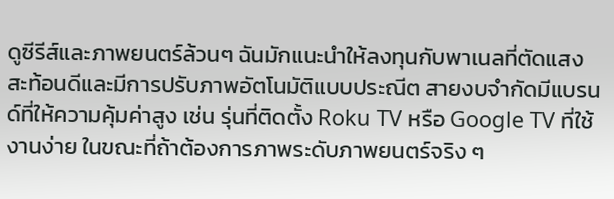ดูซีรีส์และภาพยนตร์ล้วนๆ ฉันมักแนะนำให้ลงทุนกับพาเนลที่ตัดแสงสะท้อนดีและมีการปรับภาพอัตโนมัติแบบประณีต สายงบจำกัดมีแบรนด์ที่ให้ความคุ้มค่าสูง เช่น รุ่นที่ติดตั้ง Roku TV หรือ Google TV ที่ใช้งานง่าย ในขณะที่ถ้าต้องการภาพระดับภาพยนตร์จริง ๆ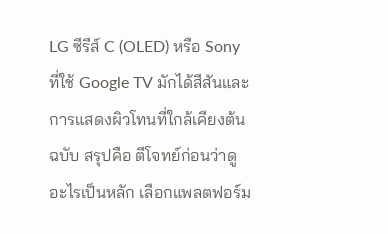LG ซีรีส์ C (OLED) หรือ Sony ที่ใช้ Google TV มักได้สีสันและการแสดงผิวโทนที่ใกล้เคียงต้นฉบับ สรุปคือ ตีโจทย์ก่อนว่าดูอะไรเป็นหลัก เลือกแพลตฟอร์ม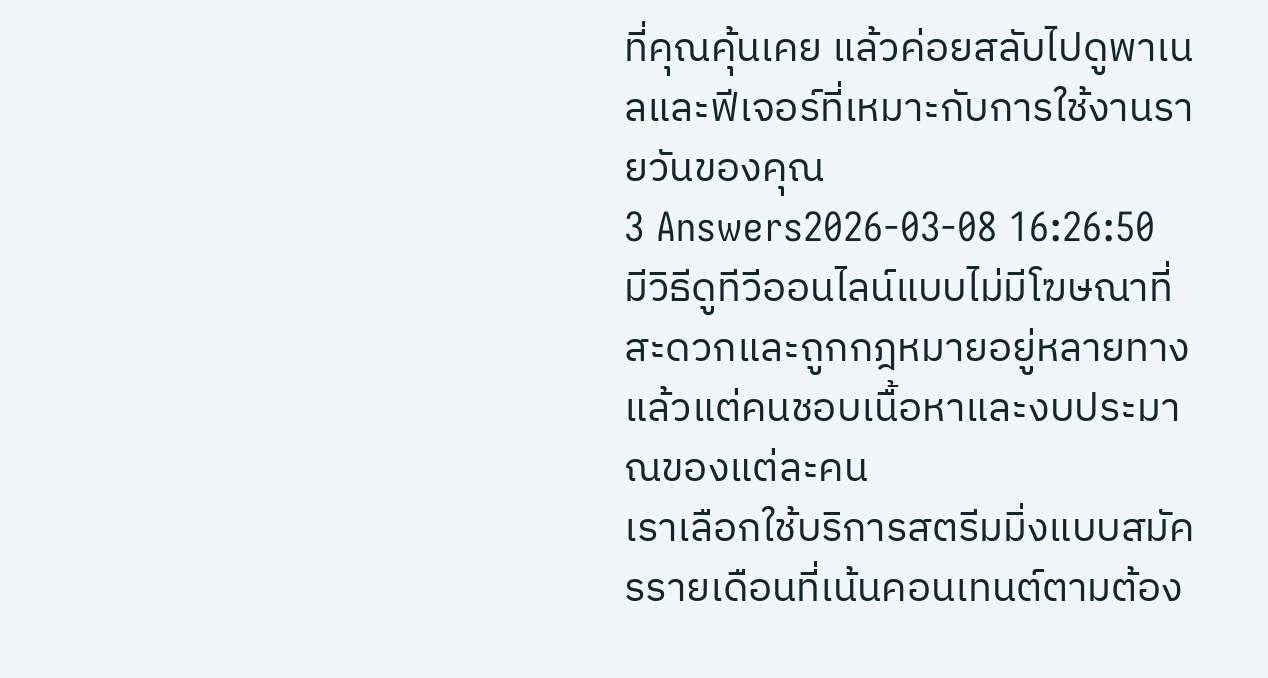ที่คุณคุ้นเคย แล้วค่อยสลับไปดูพาเนลและฟีเจอร์ที่เหมาะกับการใช้งานรายวันของคุณ
3 Answers2026-03-08 16:26:50
มีวิธีดูทีวีออนไลน์แบบไม่มีโฆษณาที่สะดวกและถูกกฎหมายอยู่หลายทาง แล้วแต่คนชอบเนื้อหาและงบประมาณของแต่ละคน
เราเลือกใช้บริการสตรีมมิ่งแบบสมัครรายเดือนที่เน้นคอนเทนต์ตามต้อง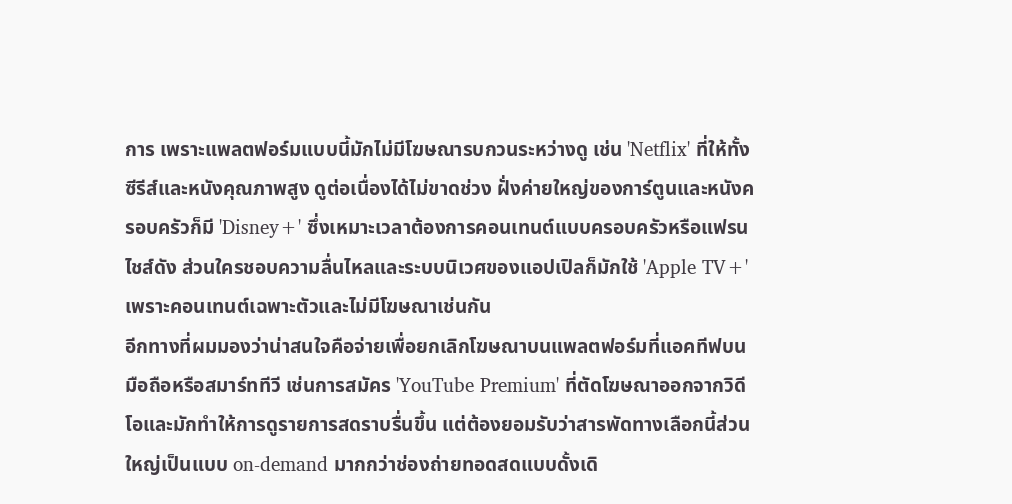การ เพราะแพลตฟอร์มแบบนี้มักไม่มีโฆษณารบกวนระหว่างดู เช่น 'Netflix' ที่ให้ทั้งซีรีส์และหนังคุณภาพสูง ดูต่อเนื่องได้ไม่ขาดช่วง ฝั่งค่ายใหญ่ของการ์ตูนและหนังครอบครัวก็มี 'Disney+' ซึ่งเหมาะเวลาต้องการคอนเทนต์แบบครอบครัวหรือแฟรนไชส์ดัง ส่วนใครชอบความลื่นไหลและระบบนิเวศของแอปเปิลก็มักใช้ 'Apple TV+' เพราะคอนเทนต์เฉพาะตัวและไม่มีโฆษณาเช่นกัน
อีกทางที่ผมมองว่าน่าสนใจคือจ่ายเพื่อยกเลิกโฆษณาบนแพลตฟอร์มที่แอคทีฟบนมือถือหรือสมาร์ททีวี เช่นการสมัคร 'YouTube Premium' ที่ตัดโฆษณาออกจากวิดีโอและมักทำให้การดูรายการสดราบรื่นขึ้น แต่ต้องยอมรับว่าสารพัดทางเลือกนี้ส่วนใหญ่เป็นแบบ on-demand มากกว่าช่องถ่ายทอดสดแบบดั้งเดิ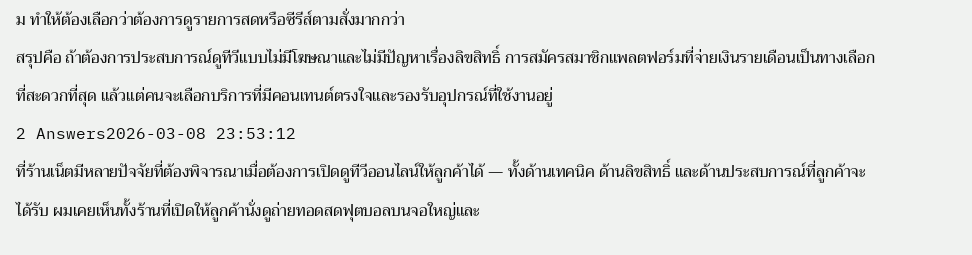ม ทำให้ต้องเลือกว่าต้องการดูรายการสดหรือซีรีส์ตามสั่งมากกว่า
สรุปคือ ถ้าต้องการประสบการณ์ดูทีวีแบบไม่มีโฆษณาและไม่มีปัญหาเรื่องลิขสิทธิ์ การสมัครสมาชิกแพลตฟอร์มที่จ่ายเงินรายเดือนเป็นทางเลือกที่สะดวกที่สุด แล้วแต่คนจะเลือกบริการที่มีคอนเทนต์ตรงใจและรองรับอุปกรณ์ที่ใช้งานอยู่
2 Answers2026-03-08 23:53:12
ที่ร้านเน็ตมีหลายปัจจัยที่ต้องพิจารณาเมื่อต้องการเปิดดูทีวีออนไลน์ให้ลูกค้าได้ — ทั้งด้านเทคนิค ด้านลิขสิทธิ์ และด้านประสบการณ์ที่ลูกค้าจะได้รับ ผมเคยเห็นทั้งร้านที่เปิดให้ลูกค้านั่งดูถ่ายทอดสดฟุตบอลบนจอใหญ่และ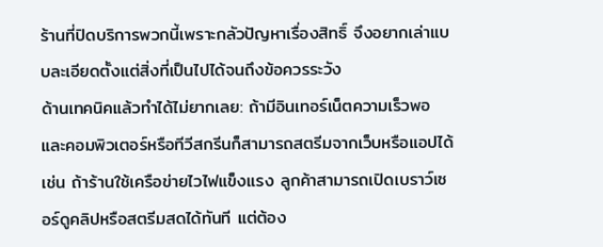ร้านที่ปิดบริการพวกนี้เพราะกลัวปัญหาเรื่องสิทธิ์ จึงอยากเล่าแบบละเอียดตั้งแต่สิ่งที่เป็นไปได้จนถึงข้อควรระวัง
ด้านเทคนิคแล้วทำได้ไม่ยากเลย: ถ้ามีอินเทอร์เน็ตความเร็วพอและคอมพิวเตอร์หรือทีวีสกรีนก็สามารถสตรีมจากเว็บหรือแอปได้ เช่น ถ้าร้านใช้เครือข่ายไวไฟแข็งแรง ลูกค้าสามารถเปิดเบราว์เซอร์ดูคลิปหรือสตรีมสดได้ทันที แต่ต้อง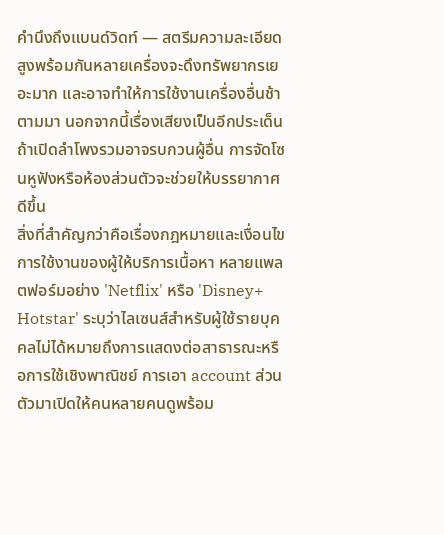คำนึงถึงแบนด์วิดท์ — สตรีมความละเอียดสูงพร้อมกันหลายเครื่องจะดึงทรัพยากรเยอะมาก และอาจทำให้การใช้งานเครื่องอื่นช้าตามมา นอกจากนี้เรื่องเสียงเป็นอีกประเด็น ถ้าเปิดลำโพงรวมอาจรบกวนผู้อื่น การจัดโซนหูฟังหรือห้องส่วนตัวจะช่วยให้บรรยากาศดีขึ้น
สิ่งที่สำคัญกว่าคือเรื่องกฎหมายและเงื่อนไขการใช้งานของผู้ให้บริการเนื้อหา หลายแพลตฟอร์มอย่าง 'Netflix' หรือ 'Disney+ Hotstar' ระบุว่าไลเซนส์สำหรับผู้ใช้รายบุคคลไม่ได้หมายถึงการแสดงต่อสาธารณะหรือการใช้เชิงพาณิชย์ การเอา account ส่วนตัวมาเปิดให้คนหลายคนดูพร้อม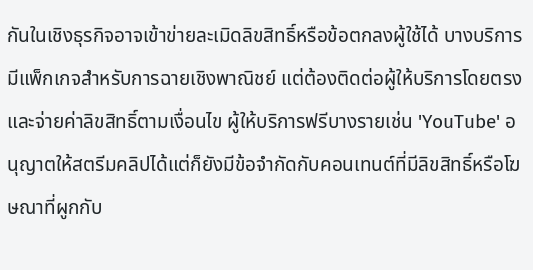กันในเชิงธุรกิจอาจเข้าข่ายละเมิดลิขสิทธิ์หรือข้อตกลงผู้ใช้ได้ บางบริการมีแพ็กเกจสำหรับการฉายเชิงพาณิชย์ แต่ต้องติดต่อผู้ให้บริการโดยตรงและจ่ายค่าลิขสิทธิ์ตามเงื่อนไข ผู้ให้บริการฟรีบางรายเช่น 'YouTube' อนุญาตให้สตรีมคลิปได้แต่ก็ยังมีข้อจำกัดกับคอนเทนต์ที่มีลิขสิทธิ์หรือโฆษณาที่ผูกกับ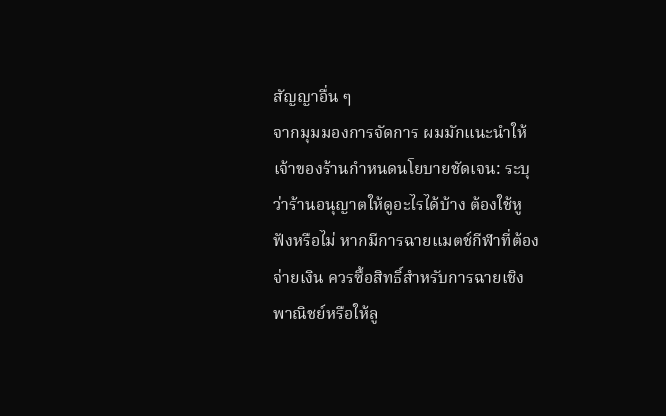สัญญาอื่น ๆ
จากมุมมองการจัดการ ผมมักแนะนำให้เจ้าของร้านกำหนดนโยบายชัดเจน: ระบุว่าร้านอนุญาตให้ดูอะไรได้บ้าง ต้องใช้หูฟังหรือไม่ หากมีการฉายแมตช์กีฬาที่ต้องจ่ายเงิน ควรซื้อสิทธิ์สำหรับการฉายเชิงพาณิชย์หรือให้ลู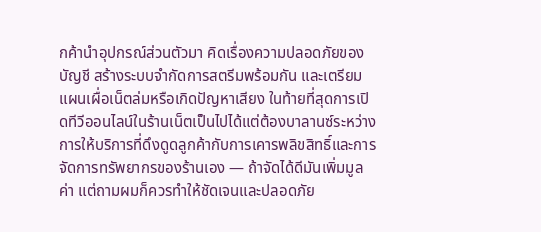กค้านำอุปกรณ์ส่วนตัวมา คิดเรื่องความปลอดภัยของบัญชี สร้างระบบจำกัดการสตรีมพร้อมกัน และเตรียมแผนเผื่อเน็ตล่มหรือเกิดปัญหาเสียง ในท้ายที่สุดการเปิดทีวีออนไลน์ในร้านเน็ตเป็นไปได้แต่ต้องบาลานซ์ระหว่างการให้บริการที่ดึงดูดลูกค้ากับการเคารพลิขสิทธิ์และการจัดการทรัพยากรของร้านเอง — ถ้าจัดได้ดีมันเพิ่มมูลค่า แต่ถามผมก็ควรทำให้ชัดเจนและปลอดภัย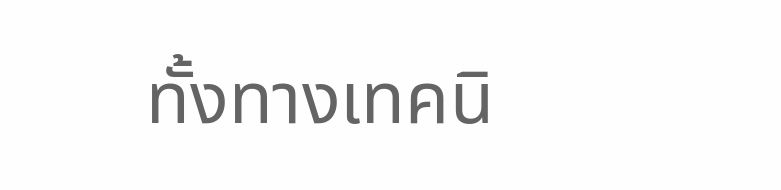ทั้งทางเทคนิ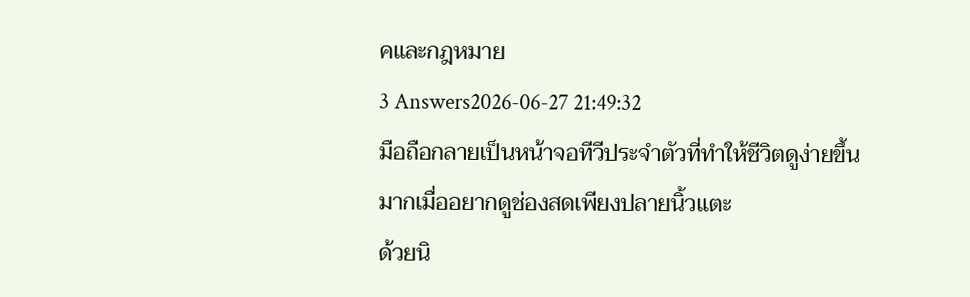คและกฎหมาย
3 Answers2026-06-27 21:49:32
มือถือกลายเป็นหน้าจอทีวีประจำตัวที่ทำให้ชีวิตดูง่ายขึ้นมากเมื่ออยากดูช่องสดเพียงปลายนิ้วแตะ
ด้วยนิ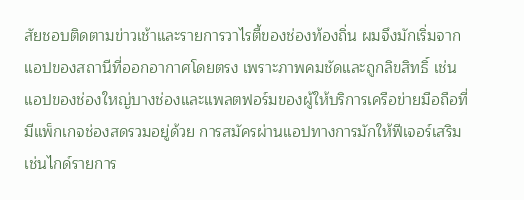สัยชอบติดตามข่าวเช้าและรายการวาไรตี้ของช่องท้องถิ่น ผมจึงมักเริ่มจากแอปของสถานีที่ออกอากาศโดยตรง เพราะภาพคมชัดและถูกลิขสิทธิ์ เช่น แอปของช่องใหญ่บางช่องและแพลตฟอร์มของผู้ให้บริการเครือข่ายมือถือที่มีแพ็กเกจช่องสดรวมอยู่ด้วย การสมัครผ่านแอปทางการมักให้ฟีเจอร์เสริมเช่นไกด์รายการ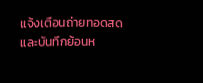แจ้งเตือนถ่ายทอดสด และบันทึกย้อนห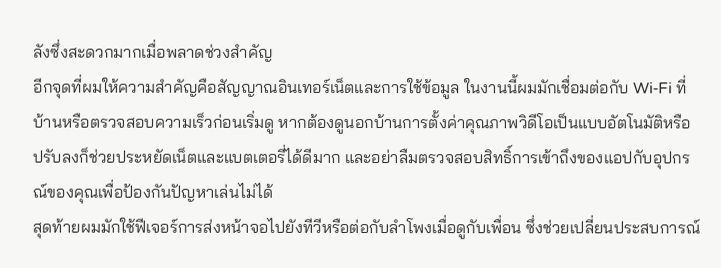ลังซึ่งสะดวกมากเมื่อพลาดช่วงสำคัญ
อีกจุดที่ผมให้ความสำคัญคือสัญญาณอินเทอร์เน็ตและการใช้ข้อมูล ในงานนี้ผมมักเชื่อมต่อกับ Wi‑Fi ที่บ้านหรือตรวจสอบความเร็วก่อนเริ่มดู หากต้องดูนอกบ้านการตั้งค่าคุณภาพวิดีโอเป็นแบบอัตโนมัติหรือปรับลงก็ช่วยประหยัดเน็ตและแบตเตอรี่ได้ดีมาก และอย่าลืมตรวจสอบสิทธิ์การเข้าถึงของแอปกับอุปกรณ์ของคุณเพื่อป้องกันปัญหาเล่นไม่ได้
สุดท้ายผมมักใช้ฟีเจอร์การส่งหน้าจอไปยังทีวีหรือต่อกับลำโพงเมื่อดูกับเพื่อน ซึ่งช่วยเปลี่ยนประสบการณ์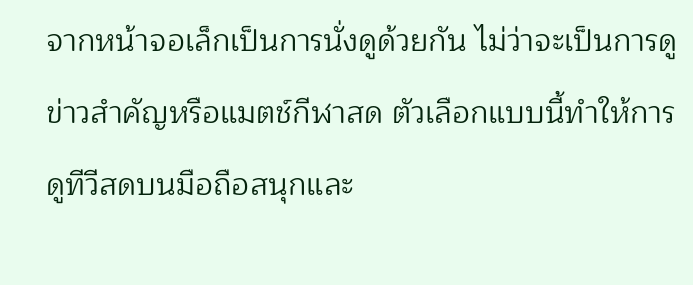จากหน้าจอเล็กเป็นการนั่งดูด้วยกัน ไม่ว่าจะเป็นการดูข่าวสำคัญหรือแมตช์กีฬาสด ตัวเลือกแบบนี้ทำให้การดูทีวีสดบนมือถือสนุกและ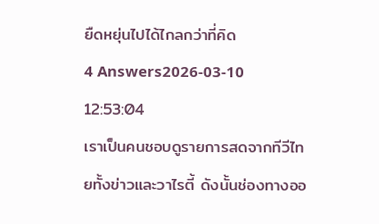ยืดหยุ่นไปได้ไกลกว่าที่คิด
4 Answers2026-03-10 12:53:04
เราเป็นคนชอบดูรายการสดจากทีวีไทยทั้งข่าวและวาไรตี้ ดังนั้นช่องทางออ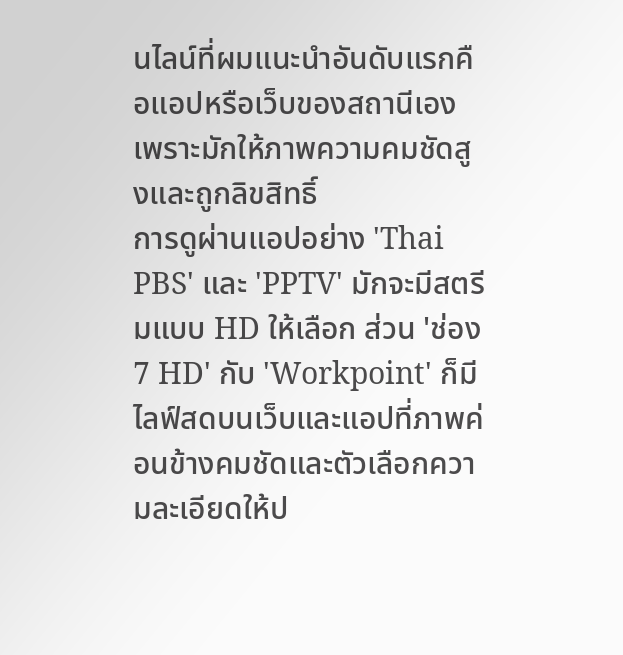นไลน์ที่ผมแนะนำอันดับแรกคือแอปหรือเว็บของสถานีเอง เพราะมักให้ภาพความคมชัดสูงและถูกลิขสิทธิ์
การดูผ่านแอปอย่าง 'Thai PBS' และ 'PPTV' มักจะมีสตรีมแบบ HD ให้เลือก ส่วน 'ช่อง 7 HD' กับ 'Workpoint' ก็มีไลฟ์สดบนเว็บและแอปที่ภาพค่อนข้างคมชัดและตัวเลือกความละเอียดให้ป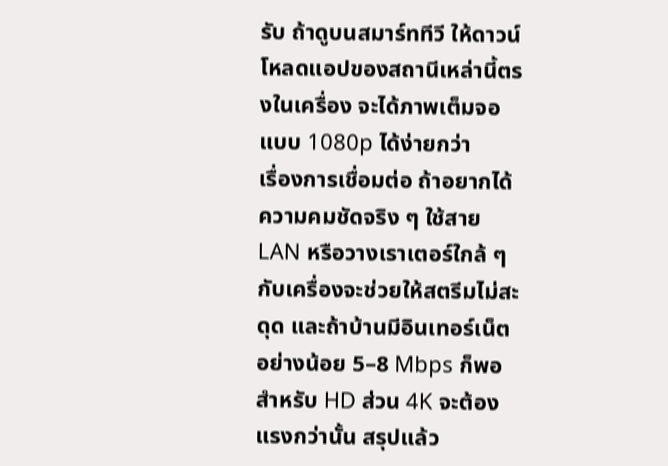รับ ถ้าดูบนสมาร์ททีวี ให้ดาวน์โหลดแอปของสถานีเหล่านี้ตรงในเครื่อง จะได้ภาพเต็มจอแบบ 1080p ได้ง่ายกว่า
เรื่องการเชื่อมต่อ ถ้าอยากได้ความคมชัดจริง ๆ ใช้สาย LAN หรือวางเราเตอร์ใกล้ ๆ กับเครื่องจะช่วยให้สตรีมไม่สะดุด และถ้าบ้านมีอินเทอร์เน็ตอย่างน้อย 5–8 Mbps ก็พอสำหรับ HD ส่วน 4K จะต้องแรงกว่านั้น สรุปแล้ว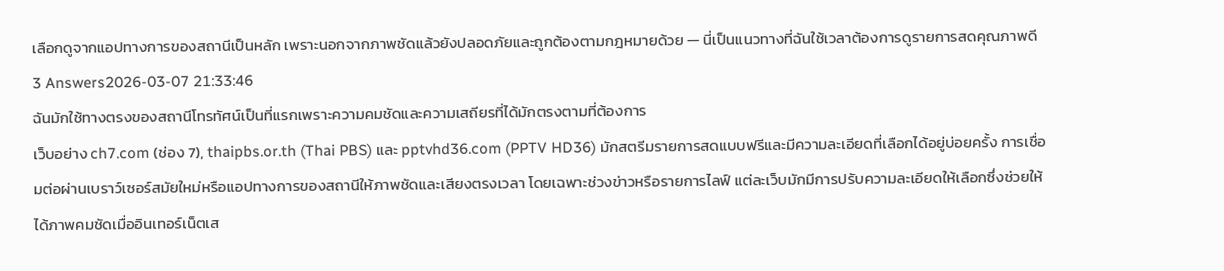เลือกดูจากแอปทางการของสถานีเป็นหลัก เพราะนอกจากภาพชัดแล้วยังปลอดภัยและถูกต้องตามกฎหมายด้วย — นี่เป็นแนวทางที่ฉันใช้เวลาต้องการดูรายการสดคุณภาพดี
3 Answers2026-03-07 21:33:46
ฉันมักใช้ทางตรงของสถานีโทรทัศน์เป็นที่แรกเพราะความคมชัดและความเสถียรที่ได้มักตรงตามที่ต้องการ
เว็บอย่าง ch7.com (ช่อง 7), thaipbs.or.th (Thai PBS) และ pptvhd36.com (PPTV HD36) มักสตรีมรายการสดแบบฟรีและมีความละเอียดที่เลือกได้อยู่บ่อยครั้ง การเชื่อมต่อผ่านเบราว์เซอร์สมัยใหม่หรือแอปทางการของสถานีให้ภาพชัดและเสียงตรงเวลา โดยเฉพาะช่วงข่าวหรือรายการไลฟ์ แต่ละเว็บมักมีการปรับความละเอียดให้เลือกซึ่งช่วยให้ได้ภาพคมชัดเมื่ออินเทอร์เน็ตเส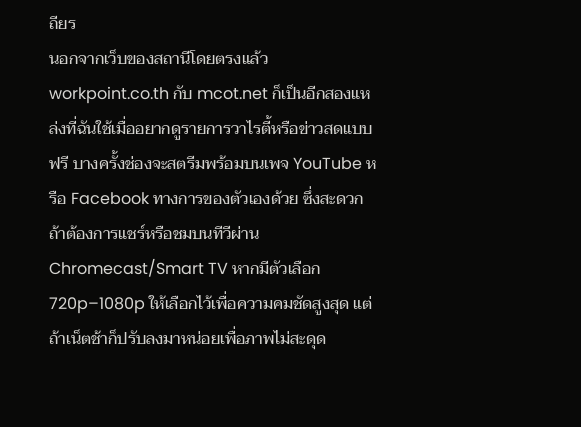ถียร
นอกจากเว็บของสถานีโดยตรงแล้ว workpoint.co.th กับ mcot.net ก็เป็นอีกสองแหล่งที่ฉันใช้เมื่ออยากดูรายการวาไรตี้หรือข่าวสดแบบฟรี บางครั้งช่องจะสตรีมพร้อมบนเพจ YouTube หรือ Facebook ทางการของตัวเองด้วย ซึ่งสะดวกถ้าต้องการแชร์หรือชมบนทีวีผ่าน Chromecast/Smart TV หากมีตัวเลือก 720p–1080p ให้เลือกไว้เพื่อความคมชัดสูงสุด แต่ถ้าเน็ตช้าก็ปรับลงมาหน่อยเพื่อภาพไม่สะดุด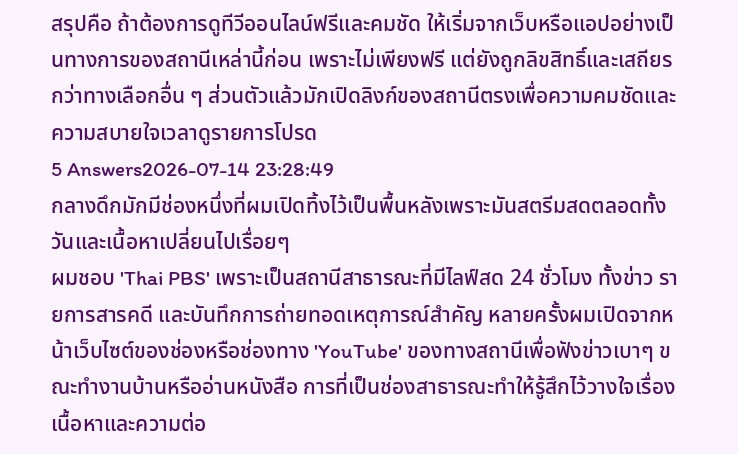สรุปคือ ถ้าต้องการดูทีวีออนไลน์ฟรีและคมชัด ให้เริ่มจากเว็บหรือแอปอย่างเป็นทางการของสถานีเหล่านี้ก่อน เพราะไม่เพียงฟรี แต่ยังถูกลิขสิทธิ์และเสถียรกว่าทางเลือกอื่น ๆ ส่วนตัวแล้วมักเปิดลิงก์ของสถานีตรงเพื่อความคมชัดและความสบายใจเวลาดูรายการโปรด
5 Answers2026-07-14 23:28:49
กลางดึกมักมีช่องหนึ่งที่ผมเปิดทิ้งไว้เป็นพื้นหลังเพราะมันสตรีมสดตลอดทั้งวันและเนื้อหาเปลี่ยนไปเรื่อยๆ
ผมชอบ 'Thai PBS' เพราะเป็นสถานีสาธารณะที่มีไลฟ์สด 24 ชั่วโมง ทั้งข่าว รายการสารคดี และบันทึกการถ่ายทอดเหตุการณ์สำคัญ หลายครั้งผมเปิดจากหน้าเว็บไซต์ของช่องหรือช่องทาง 'YouTube' ของทางสถานีเพื่อฟังข่าวเบาๆ ขณะทำงานบ้านหรืออ่านหนังสือ การที่เป็นช่องสาธารณะทำให้รู้สึกไว้วางใจเรื่องเนื้อหาและความต่อ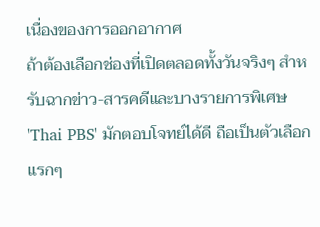เนื่องของการออกอากาศ
ถ้าต้องเลือกช่องที่เปิดตลอดทั้งวันจริงๆ สำหรับฉากข่าว-สารคดีและบางรายการพิเศษ 'Thai PBS' มักตอบโจทย์ได้ดี ถือเป็นตัวเลือกแรกๆ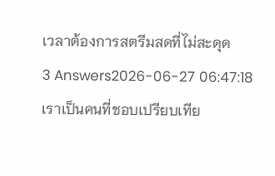เวลาต้องการสตรีมสดที่ไม่สะดุด
3 Answers2026-06-27 06:47:18
เราเป็นคนที่ชอบเปรียบเทีย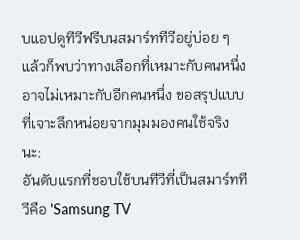บแอปดูทีวีฟรีบนสมาร์ททีวีอยู่บ่อย ๆ แล้วก็พบว่าทางเลือกที่เหมาะกับคนหนึ่งอาจไม่เหมาะกับอีกคนหนึ่ง ขอสรุปแบบที่เจาะลึกหน่อยจากมุมมองคนใช้จริงนะ:
อันดับแรกที่ชอบใช้บนทีวีที่เป็นสมาร์ททีวีคือ 'Samsung TV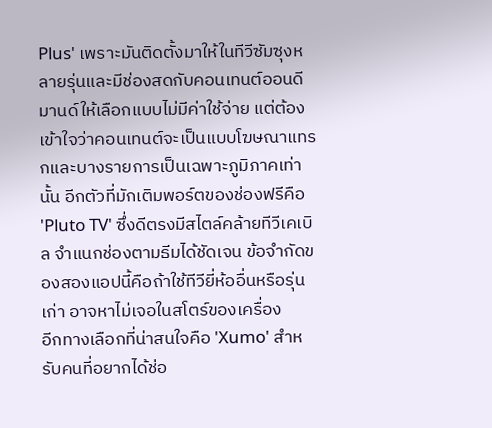Plus' เพราะมันติดตั้งมาให้ในทีวีซัมซุงหลายรุ่นและมีช่องสดกับคอนเทนต์ออนดีมานด์ให้เลือกแบบไม่มีค่าใช้จ่าย แต่ต้องเข้าใจว่าคอนเทนต์จะเป็นแบบโฆษณาแทรกและบางรายการเป็นเฉพาะภูมิภาคเท่านั้น อีกตัวที่มักเติมพอร์ตของช่องฟรีคือ 'Pluto TV' ซึ่งดีตรงมีสไตล์คล้ายทีวีเคเบิล จำแนกช่องตามธีมได้ชัดเจน ข้อจำกัดของสองแอปนี้คือถ้าใช้ทีวียี่ห้ออื่นหรือรุ่นเก่า อาจหาไม่เจอในสโตร์ของเครื่อง
อีกทางเลือกที่น่าสนใจคือ 'Xumo' สำหรับคนที่อยากได้ช่อ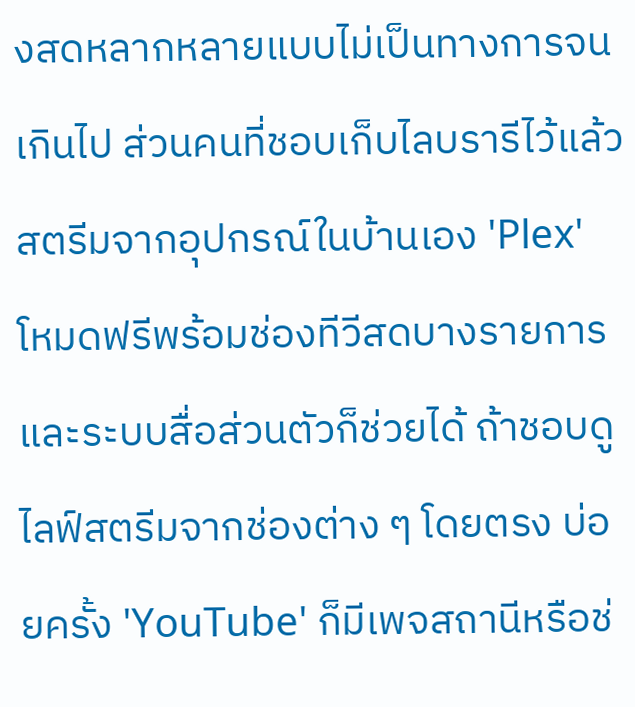งสดหลากหลายแบบไม่เป็นทางการจนเกินไป ส่วนคนที่ชอบเก็บไลบรารีไว้แล้วสตรีมจากอุปกรณ์ในบ้านเอง 'Plex' โหมดฟรีพร้อมช่องทีวีสดบางรายการและระบบสื่อส่วนตัวก็ช่วยได้ ถ้าชอบดูไลฟ์สตรีมจากช่องต่าง ๆ โดยตรง บ่อยครั้ง 'YouTube' ก็มีเพจสถานีหรือช่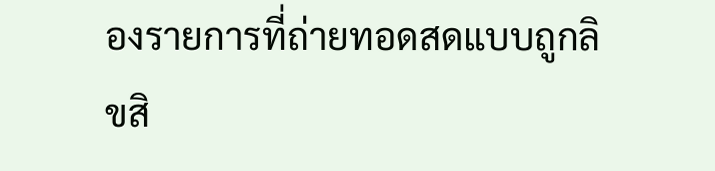องรายการที่ถ่ายทอดสดแบบถูกลิขสิ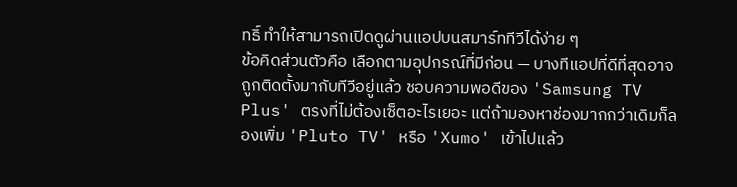ทธิ์ ทำให้สามารถเปิดดูผ่านแอปบนสมาร์ททีวีได้ง่าย ๆ
ข้อคิดส่วนตัวคือ เลือกตามอุปกรณ์ที่มีก่อน — บางทีแอปที่ดีที่สุดอาจถูกติดตั้งมากับทีวีอยู่แล้ว ชอบความพอดีของ 'Samsung TV Plus' ตรงที่ไม่ต้องเซ็ตอะไรเยอะ แต่ถ้ามองหาช่องมากกว่าเดิมก็ลองเพิ่ม 'Pluto TV' หรือ 'Xumo' เข้าไปแล้ว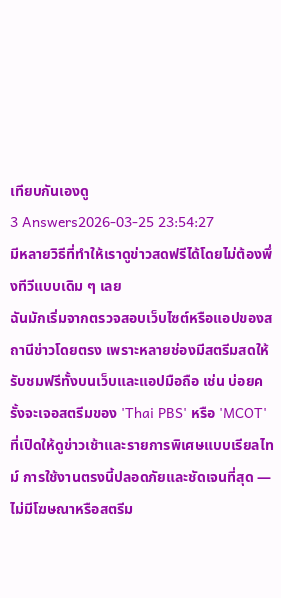เทียบกันเองดู
3 Answers2026-03-25 23:54:27
มีหลายวิธีที่ทำให้เราดูข่าวสดฟรีได้โดยไม่ต้องพึ่งทีวีแบบเดิม ๆ เลย
ฉันมักเริ่มจากตรวจสอบเว็บไซต์หรือแอปของสถานีข่าวโดยตรง เพราะหลายช่องมีสตรีมสดให้รับชมฟรีทั้งบนเว็บและแอปมือถือ เช่น บ่อยครั้งจะเจอสตรีมของ 'Thai PBS' หรือ 'MCOT' ที่เปิดให้ดูข่าวเช้าและรายการพิเศษแบบเรียลไทม์ การใช้งานตรงนี้ปลอดภัยและชัดเจนที่สุด — ไม่มีโฆษณาหรือสตรีม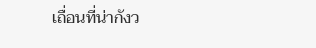เถื่อนที่น่ากังว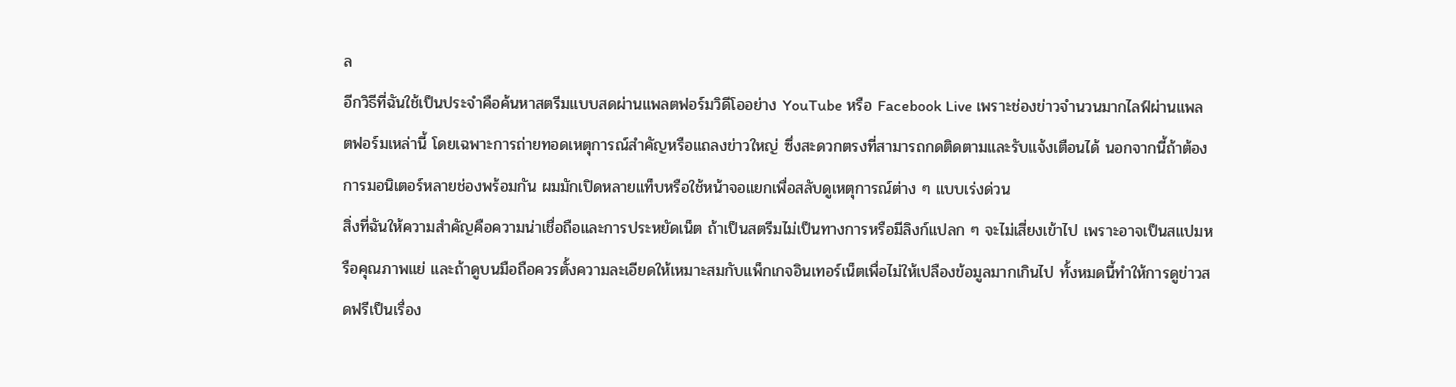ล
อีกวิธีที่ฉันใช้เป็นประจำคือค้นหาสตรีมแบบสดผ่านแพลตฟอร์มวิดีโออย่าง YouTube หรือ Facebook Live เพราะช่องข่าวจำนวนมากไลฟ์ผ่านแพลตฟอร์มเหล่านี้ โดยเฉพาะการถ่ายทอดเหตุการณ์สำคัญหรือแถลงข่าวใหญ่ ซึ่งสะดวกตรงที่สามารถกดติดตามและรับแจ้งเตือนได้ นอกจากนี้ถ้าต้องการมอนิเตอร์หลายช่องพร้อมกัน ผมมักเปิดหลายแท็บหรือใช้หน้าจอแยกเพื่อสลับดูเหตุการณ์ต่าง ๆ แบบเร่งด่วน
สิ่งที่ฉันให้ความสำคัญคือความน่าเชื่อถือและการประหยัดเน็ต ถ้าเป็นสตรีมไม่เป็นทางการหรือมีลิงก์แปลก ๆ จะไม่เสี่ยงเข้าไป เพราะอาจเป็นสแปมหรือคุณภาพแย่ และถ้าดูบนมือถือควรตั้งความละเอียดให้เหมาะสมกับแพ็กเกจอินเทอร์เน็ตเพื่อไม่ให้เปลืองข้อมูลมากเกินไป ทั้งหมดนี้ทำให้การดูข่าวสดฟรีเป็นเรื่อง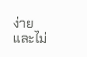ง่ายและไม่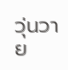วุ่นวาย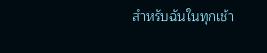สำหรับฉันในทุกเช้า